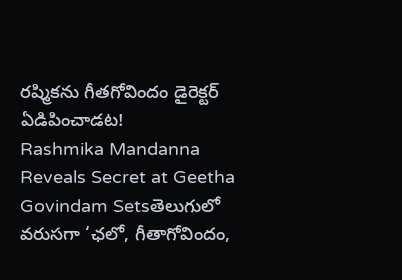రష్మికను గీతగోవిందం డైరెక్టర్ ఏడిపించాడట!
Rashmika Mandanna Reveals Secret at Geetha Govindam Setsతెలుగులో వరుసగా ‘ఛలో, గీతాగోవిందం,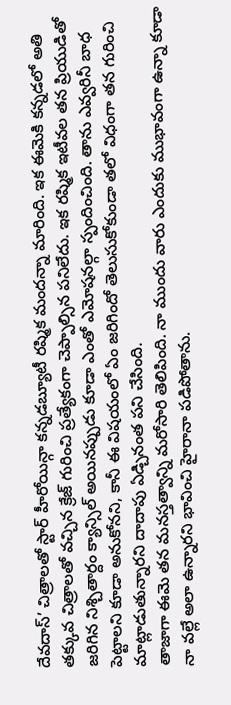దేవదాస్’ చిత్రాలతో స్టార్ హీరోయిన్గా కన్నడబ్యూటీ రష్మిక మందన్నా మారింది. ఇక ఈమెకి కన్నడలో అతి తక్కువ చిత్రాలతో వచ్చిన క్రేజ్ గురించి ప్రత్యేకంగా చెప్పాల్సిన పనిలేదు. ఇక రష్మిక ఇటీవల తన ప్రియుడితో జరిగిన నిశ్చితార్దం క్యాన్సిల్ అయినప్పుడు కూడా ఎంతో ఎమోషనల్గా స్పందించింది. తాను ఎవ్వరినీ బాధ పెట్టాలని కూడా అనుకోనని, కానీ ఈ విషయంలో ఏం జరిగిందో తెలుసుకోకుండా తలో విధంగా తన గురించి మాట్లాడుతున్నారని దాదాపు ఏడ్చినంత పని చేసింది.
తాజాగా ఈమె తన మనస్తత్వాన్ని మరోసారి తెలిపింది. నా ముందు వారు ఎందుకు ముభావంగా ఉన్నా కూడా నా వల్లే అలా ఉన్నారని భావించి హైరానా పడిపోతాను.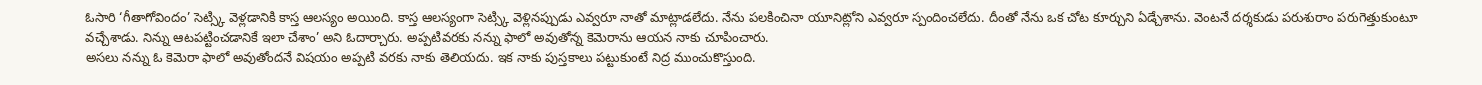ఓసారి ‘గీతాగోవిందం’ సెట్స్కి వెళ్లడానికి కాస్త ఆలస్యం అయింది. కాస్త ఆలస్యంగా సెట్స్కి వెళ్లినప్పుడు ఎవ్వరూ నాతో మాట్లాడలేదు. నేను పలకించినా యూనిట్లోని ఎవ్వరూ స్పందించలేదు. దీంతో నేను ఒక చోట కూర్చుని ఏడ్చేశాను. వెంటనే దర్శకుడు పరుశురాం పరుగెత్తుకుంటూ వచ్చేశాడు. నిన్ను ఆటపట్టించడానికే ఇలా చేశాం’ అని ఓదార్చారు. అప్పటివరకు నన్ను ఫాలో అవుతోన్న కెమెరాను ఆయన నాకు చూపించారు.
అసలు నన్ను ఓ కెమెరా ఫాలో అవుతోందనే విషయం అప్పటి వరకు నాకు తెలియదు. ఇక నాకు పుస్తకాలు పట్టుకుంటే నిద్ర ముంచుకొస్తుంది.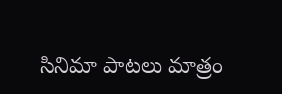సినిమా పాటలు మాత్రం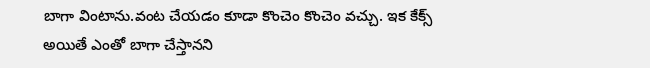బాగా వింటాను.వంట చేయడం కూడా కొంచెం కొంచెం వచ్చు. ఇక కేక్స్ అయితే ఎంతో బాగా చేస్తానని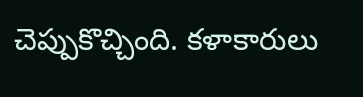చెప్పుకొచ్చింది. కళాకారులు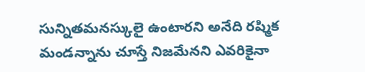సున్నితమనస్కులై ఉంటారని అనేది రష్మిక మండన్నాను చూస్తే నిజమేనని ఎవరికైనా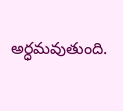అర్ధమవుతుంది.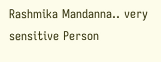Rashmika Mandanna.. very sensitive Person